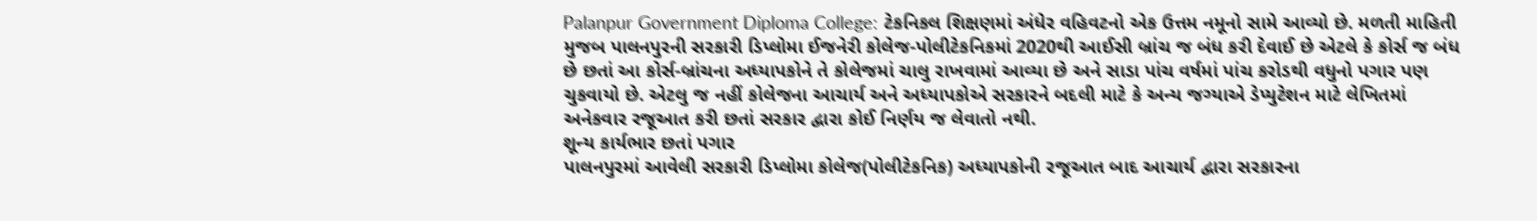Palanpur Government Diploma College: ટેકનિકલ શિક્ષણમાં અંધેર વહિવટનો એક ઉત્તમ નમૂનો સામે આવ્યો છે. મળતી માહિતી મુજબ પાલનપુરની સરકારી ડિપ્લોમા ઈજનેરી કોલેજ-પોલીટેકનિકમાં 2020થી આઈસી બ્રાંચ જ બંધ કરી દેવાઈ છે એટલે કે કોર્સ જ બંધ છે છતાં આ કોર્સ-બ્રાંચના અધ્યાપકોને તે કોલેજમાં ચાલુ રાખવામાં આવ્યા છે અને સાડા પાંચ વર્ષમાં પાંચ કરોડથી વધુનો પગાર પણ ચુકવાયો છે. એટલુ જ નહીં કોલેજના આચાર્ય અને અધ્યાપકોએ સરકારને બદલી માટે કે અન્ય જગ્યાએ ડેપ્યુટેશન માટે લેખિતમાં અનેકવાર રજૂઆત કરી છતાં સરકાર દ્વારા કોઈ નિર્ણય જ લેવાતો નથી.
શૂન્ય કાર્યભાર છતાં પગાર
પાલનપુરમાં આવેલી સરકારી ડિપ્લોમા કોલેજ(પોલીટેકનિક) અધ્યાપકોની રજૂઆત બાદ આચાર્ય દ્વારા સરકારના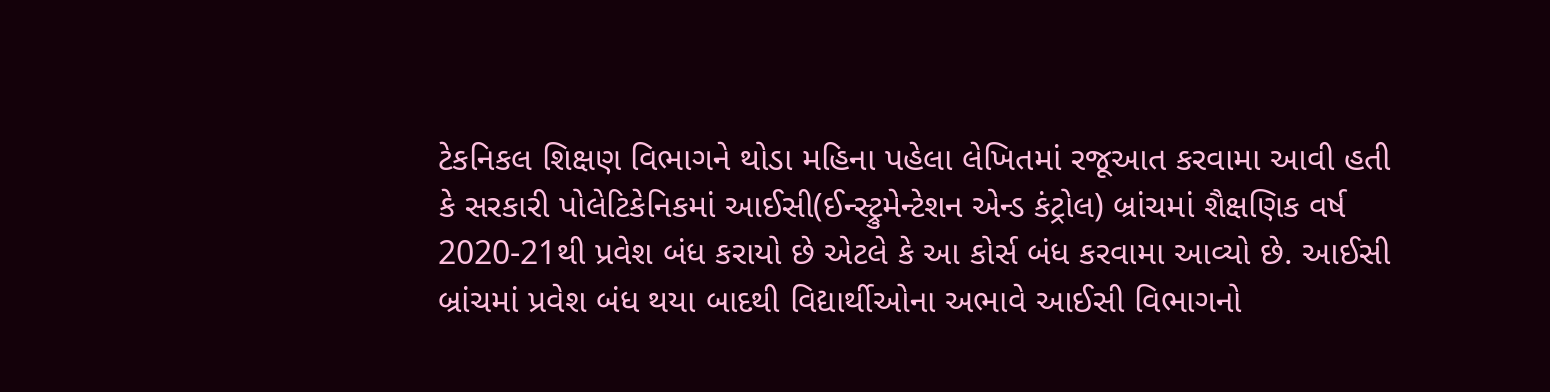ટેકનિકલ શિક્ષણ વિભાગને થોડા મહિના પહેલા લેખિતમાં રજૂઆત કરવામા આવી હતી કે સરકારી પોલેટિકેનિકમાં આઈસી(ઈન્સ્ટ્રુમેન્ટેશન એન્ડ કંટ્રોલ) બ્રાંચમાં શૈક્ષણિક વર્ષ 2020-21થી પ્રવેશ બંધ કરાયો છે એટલે કે આ કોર્સ બંધ કરવામા આવ્યો છે. આઈસી બ્રાંચમાં પ્રવેશ બંધ થયા બાદથી વિદ્યાર્થીઓના અભાવે આઈસી વિભાગનો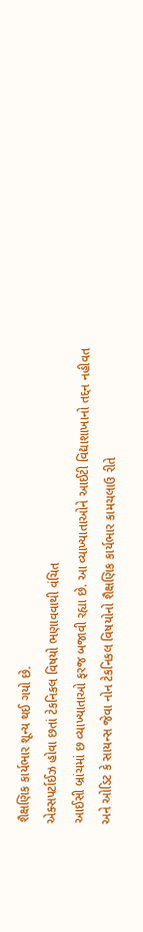શૈક્ષણિક કાર્યભાર શૂન્ય થઈ ગયો છે.
એક્સપર્ટાઈઝ હોવા છતાં ટેકનિકલ વિષયો ભણાવવાથી વંચિત
આઈસી બ્રાંચમાં છ વ્યાખ્યાતાઓ ફરજ બજાવી રહ્યા છે. આ વ્યાખ્યાતાઓને આઈટી વિદ્યાશાખાનો તદ્દન નહીવત અને ઓડિટ કે સાયન્સ જેવા નોન ટેકનિકલ વિષયોનો શૈક્ષણિક કાર્યભાર કામચલાઉ રીતે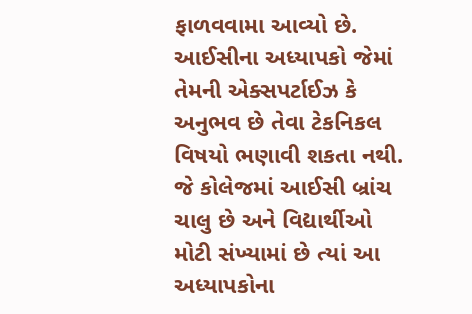ફાળવવામા આવ્યો છે. આઈસીના અધ્યાપકો જેમાં તેમની એક્સપર્ટાઈઝ કે અનુભવ છે તેવા ટેકનિકલ વિષયો ભણાવી શકતા નથી. જે કોલેજમાં આઈસી બ્રાંચ ચાલુ છે અને વિદ્યાર્થીઓ મોટી સંખ્યામાં છે ત્યાં આ અધ્યાપકોના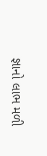જ્ઞાનો લાભ મળી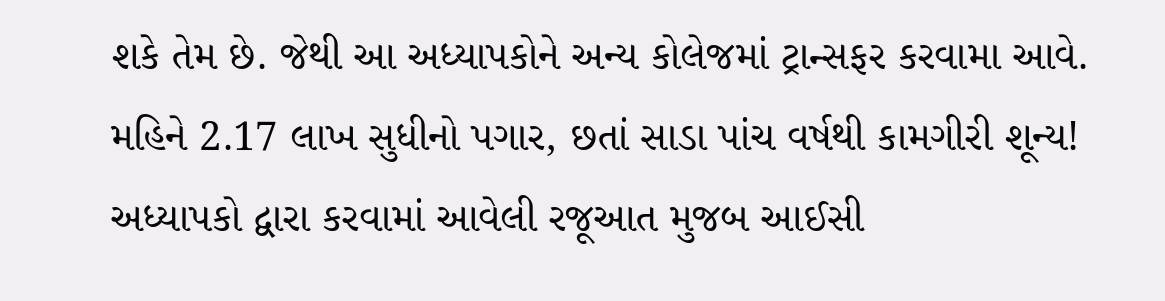શકે તેમ છે. જેથી આ અધ્યાપકોને અન્ય કોલેજમાં ટ્રાન્સફર કરવામા આવે.
મહિને 2.17 લાખ સુધીનો પગાર, છતાં સાડા પાંચ વર્ષથી કામગીરી શૂન્ય!
અધ્યાપકો દ્વારા કરવામાં આવેલી રજૂઆત મુજબ આઈસી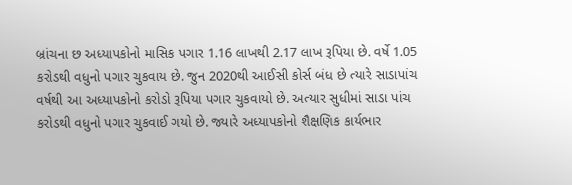બ્રાંચના છ અધ્યાપકોનો માસિક પગાર 1.16 લાખથી 2.17 લાખ રૂપિયા છે. વર્ષે 1.05 કરોડથી વધુનો પગાર ચુકવાય છે. જુન 2020થી આઈસી કોર્સ બંધ છે ત્યારે સાડાપાંચ વર્ષથી આ અધ્યાપકોનો કરોડો રૂપિયા પગાર ચુકવાયો છે. અત્યાર સુધીમાં સાડા પાંચ કરોડથી વધુનો પગાર ચુકવાઈ ગયો છે. જ્યારે અધ્યાપકોનો શૈક્ષણિક કાર્યભાર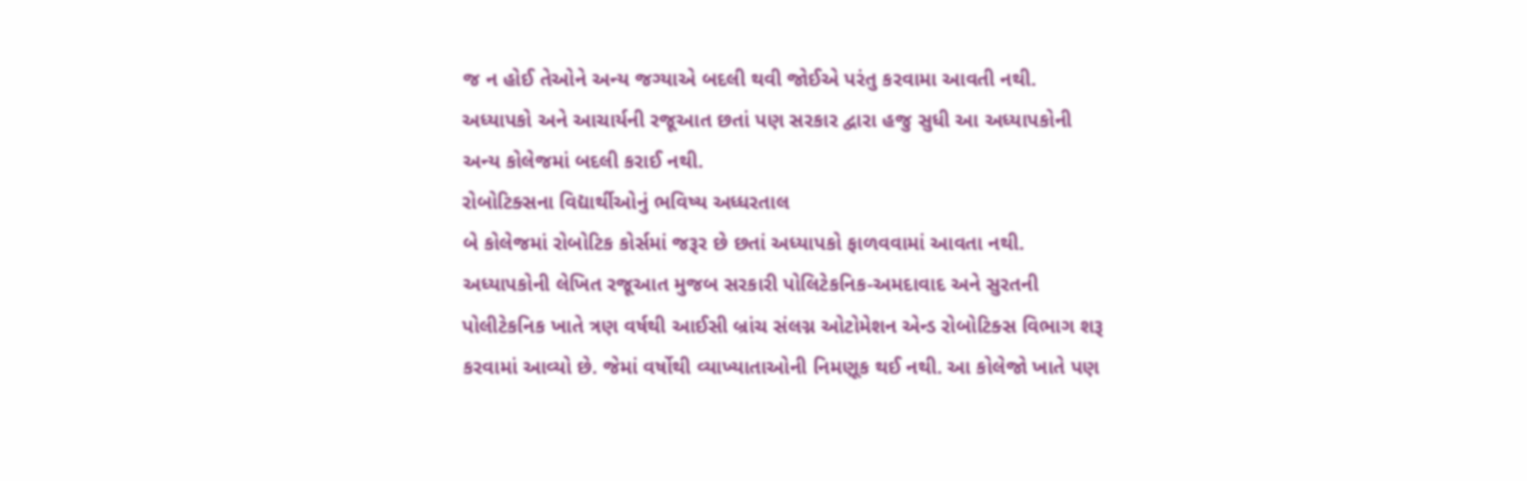જ ન હોઈ તેઓને અન્ય જગ્યાએ બદલી થવી જોઈએ પરંતુ કરવામા આવતી નથી. અધ્યાપકો અને આચાર્યની રજૂઆત છતાં પણ સરકાર દ્વારા હજુ સુધી આ અધ્યાપકોની અન્ય કોલેજમાં બદલી કરાઈ નથી.
રોબોટિક્સના વિદ્યાર્થીઓનું ભવિષ્ય અધ્ધરતાલ
બે કોલેજમાં રોબોટિક કોર્સમાં જરૂર છે છતાં અધ્યાપકો ફાળવવામાં આવતા નથી. અધ્યાપકોની લેખિત રજૂઆત મુજબ સરકારી પોલિટેકનિક-અમદાવાદ અને સુરતની પોલીટેકનિક ખાતે ત્રણ વર્ષથી આઈસી બ્રાંચ સંલગ્ન ઓટોમેશન એન્ડ રોબોટિક્સ વિભાગ શરૂ કરવામાં આવ્યો છે. જેમાં વર્ષોથી વ્યાખ્યાતાઓની નિમણૂક થઈ નથી. આ કોલેજો ખાતે પણ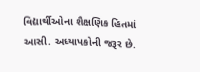વિદ્યાર્થીઓના શૈક્ષણિક હિતમાં આસી. અધ્યાપકોની જરૂર છે.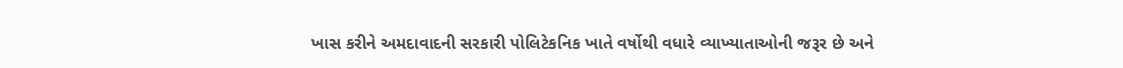ખાસ કરીને અમદાવાદની સરકારી પોલિટેકનિક ખાતે વર્ષોથી વધારે વ્યાખ્યાતાઓની જરૂર છે અને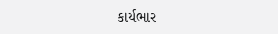કાર્યભાર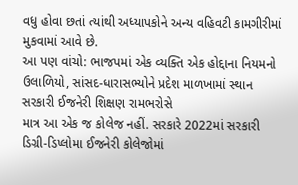વધુ હોવા છતાં ત્યાંથી અધ્યાપકોને અન્ય વહિવટી કામગીરીમાં મુકવામાં આવે છે.
આ પણ વાંચો: ભાજપમાં એક વ્યક્તિ એક હોદ્દાના નિયમનો ઉલાળિયો, સાંસદ-ધારાસભ્યોને પ્રદેશ માળખામાં સ્થાન
સરકારી ઈજનેરી શિક્ષણ રામભરોસે
માત્ર આ એક જ કોલેજ નહીં. સરકારે 2022માં સરકારી ડિગ્રી-ડિપ્લોમા ઈજનેરી કોલેજોમાં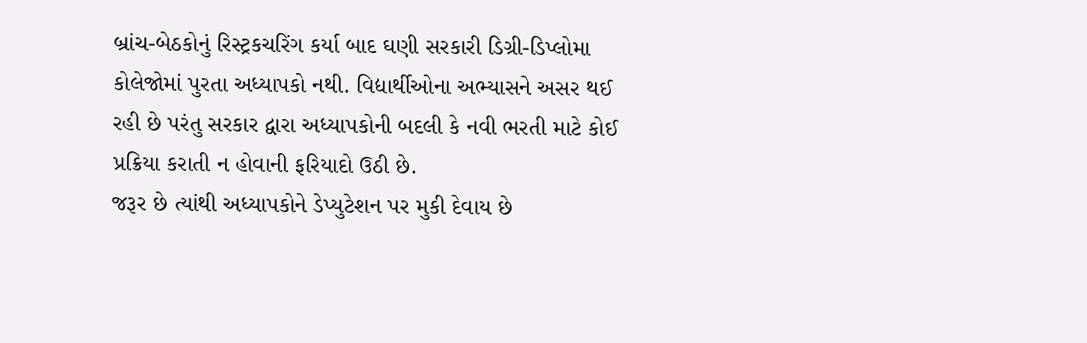બ્રાંચ-બેઠકોનું રિસ્ટ્રકચરિંગ કર્યા બાદ ઘણી સરકારી ડિગ્રી-ડિપ્લોમા કોલેજોમાં પુરતા અધ્યાપકો નથી. વિદ્યાર્થીઓના અભ્યાસને અસર થઈ રહી છે પરંતુ સરકાર દ્વારા અધ્યાપકોની બદલી કે નવી ભરતી માટે કોઈ પ્રક્રિયા કરાતી ન હોવાની ફરિયાદો ઉઠી છે.
જરૂર છે ત્યાંથી અધ્યાપકોને ડેપ્યુટેશન પર મુકી દેવાય છે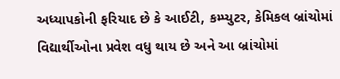અધ્યાપકોની ફરિયાદ છે કે આઈટી, કમ્પ્યુટર, કેમિકલ બ્રાંચોમાં વિદ્યાર્થીઓના પ્રવેશ વધુ થાય છે અને આ બ્રાંચોમાં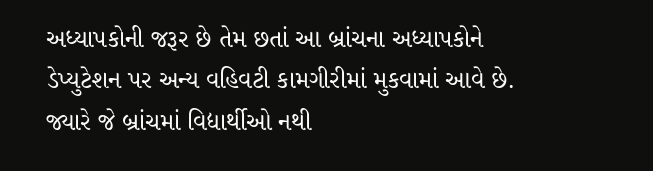અધ્યાપકોની જરૂર છે તેમ છતાં આ બ્રાંચના અધ્યાપકોને ડેપ્યુટેશન પર અન્ય વહિવટી કામગીરીમાં મુકવામાં આવે છે. જ્યારે જે બ્રાંચમાં વિદ્યાર્થીઓ નથી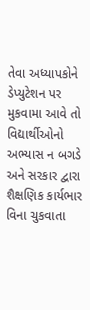તેવા અધ્યાપકોને ડેપ્યુટેશન પર મુકવામા આવે તો વિદ્યાર્થીઓનો અભ્યાસ ન બગડે અને સરકાર દ્વારા શૈક્ષણિક કાર્યભાર વિના ચુકવાતા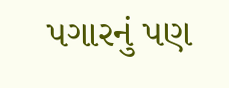પગારનું પણ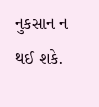નુકસાન ન થઈ શકે.